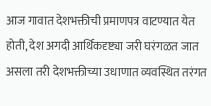आज गावात देशभक्तीची प्रमाणपत्र वाटण्यात येत होती, देश अगदी आर्थिकदृष्ट्या जरी घरंगळत जात असला तरी देशभक्तीच्या उधाणात व्यवस्थित तरंगत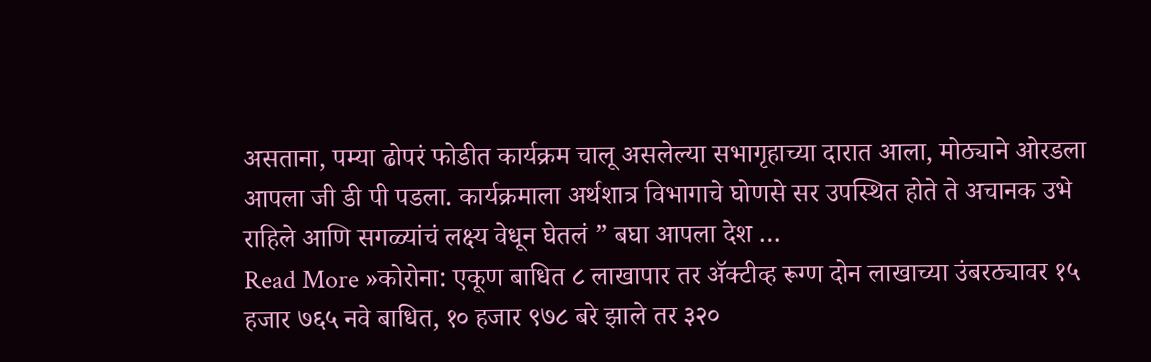असताना, पम्या ढोपरं फोडीत कार्यक्रम चालू असलेल्या सभागृहाच्या दारात आला, मोठ्याने ओरडला आपला जी डी पी पडला. कार्यक्रमाला अर्थशात्र विभागाचे घोणसे सर उपस्थित होते ते अचानक उभे राहिले आणि सगळ्यांचं लक्ष्य वेधून घेतलं ” बघा आपला देश …
Read More »कोरोना: एकूण बाधित ८ लाखापार तर ॲक्टीव्ह रूग्ण दोन लाखाच्या उंबरठ्यावर १५ हजार ७६५ नवे बाधित, १० हजार ९७८ बरे झाले तर ३२०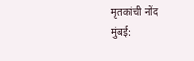मृतकांची नोंद
मुंबई: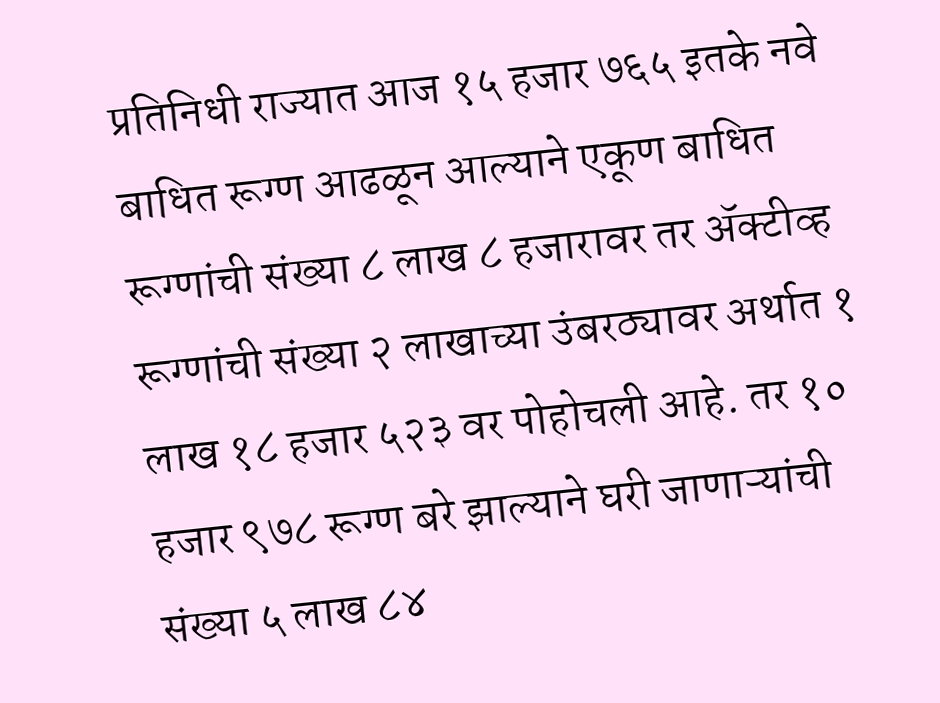प्रतिनिधी राज्यात आज १५ हजार ७६५ इतके नवे बाधित रूग्ण आढळून आल्याने एकूण बाधित रूग्णांची संख्या ८ लाख ८ हजारावर तर ॲक्टीव्ह रूग्णांची संख्या २ लाखाच्या उंबरठ्यावर अर्थात १ लाख १८ हजार ५२३ वर पोहोचली आहे. तर १० हजार ९७८ रूग्ण बरे झाल्याने घरी जाणाऱ्यांची संख्या ५ लाख ८४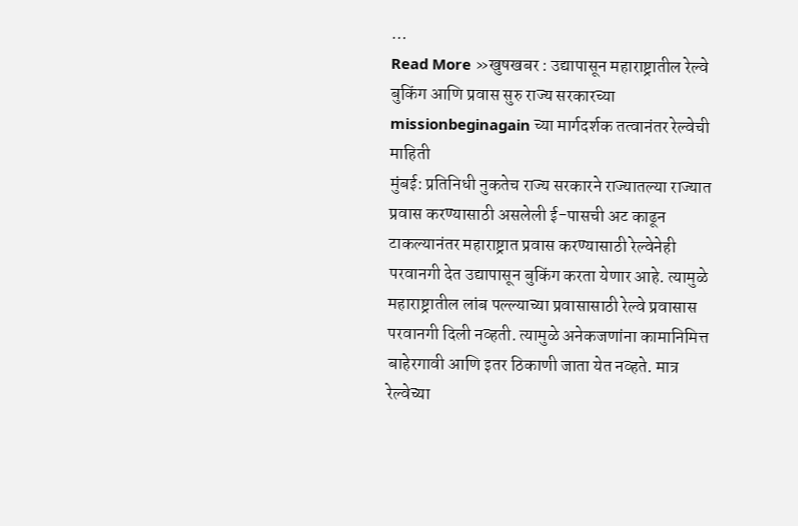…
Read More »खुषखबर : उद्यापासून महाराष्ट्रातील रेल्वे बुकिंग आणि प्रवास सुरु राज्य सरकारच्या missionbeginagain च्या मार्गदर्शक तत्वानंतर रेल्वेची माहिती
मुंबई: प्रतिनिधी नुकतेच राज्य सरकारने राज्यातल्या राज्यात प्रवास करण्यासाठी असलेली ई-पासची अट काढून टाकल्यानंतर महाराष्ट्रात प्रवास करण्यासाठी रेल्वेनेही परवानगी देत उद्यापासून बुकिंग करता येणार आहे. त्यामुळे महाराष्ट्रातील लांब पल्ल्याच्या प्रवासासाठी रेल्वे प्रवासास परवानगी दिली नव्हती. त्यामुळे अनेकजणांना कामानिमित्त बाहेरगावी आणि इतर ठिकाणी जाता येत नव्हते. मात्र रेल्वेच्या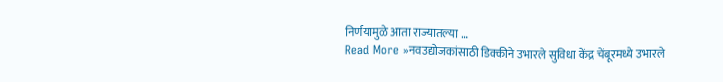निर्णयामुळे आता राज्यातल्या …
Read More »नवउद्योजकांसाठी डिक्कीने उभारले सुविधा केंद्र चेंबूरमध्ये उभारले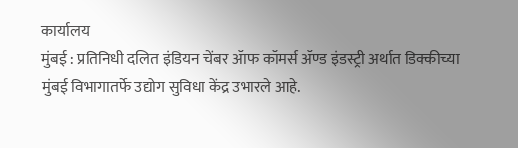कार्यालय
मुंबई : प्रतिनिधी दलित इंडियन चेंबर ॲाफ कॉमर्स ॲण्ड इंडस्ट्री अर्थात डिक्कीच्या मुंबई विभागातर्फे उद्योग सुविधा केंद्र उभारले आहे.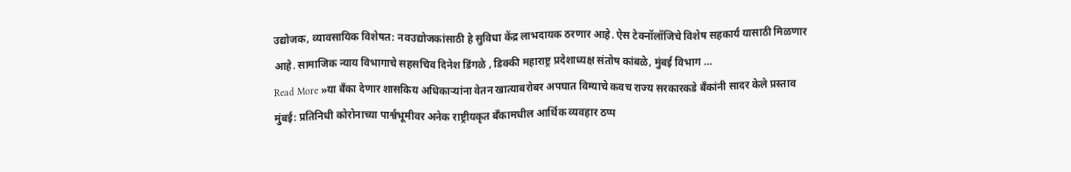उद्योजक, व्यावसायिक विशेषत: नवउद्योजकांसाठी हे सुविधा केंद्र लाभदायक ठरणार आहे. ऐस टेक्नॉलॉजिचे विशेष सहकार्य यासाठी मिळणार आहे. सामाजिक न्याय विभागाचे सहसचिव दिनेश डिंगळे , डिक्की महाराष्ट्र प्रदेशाध्यक्ष संतोष कांबळे, मुंबई विभाग …
Read More »या बँका देणार शासकिय अधिकाऱ्यांना वेतन खात्याबरोबर अपघात विम्याचे कवच राज्य सरकारकडे बँकांनी सादर केले प्रस्ताव
मुंबई: प्रतिनिधी कोरोनाच्या पार्श्वभूमीवर अनेक राष्ट्रीयकृत बँकामधील आर्थिक व्यवहार ठप्प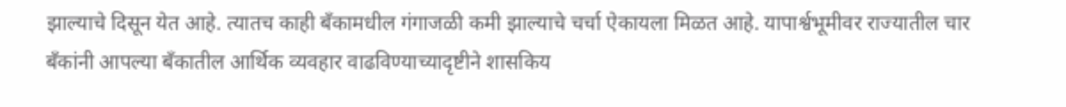झाल्याचे दिसून येत आहे. त्यातच काही बँकामधील गंगाजळी कमी झाल्याचे चर्चा ऐकायला मिळत आहे. यापार्श्वभूमीवर राज्यातील चार बँकांनी आपल्या बँकातील आर्थिक व्यवहार वाढविण्याच्यादृष्टीने शासकिय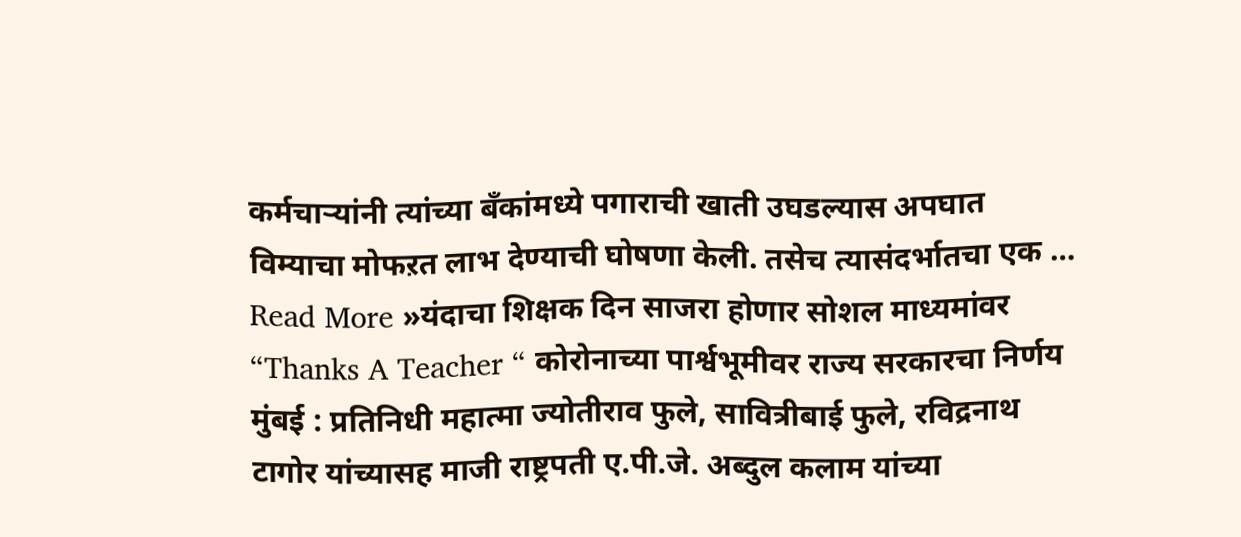कर्मचाऱ्यांनी त्यांच्या बँकांमध्ये पगाराची खाती उघडल्यास अपघात विम्याचा मोफऱत लाभ देण्याची घोषणा केली. तसेच त्यासंदर्भातचा एक …
Read More »यंदाचा शिक्षक दिन साजरा होणार सोशल माध्यमांवर “Thanks A Teacher “ कोरोनाच्या पार्श्वभूमीवर राज्य सरकारचा निर्णय
मुंबई : प्रतिनिधी महात्मा ज्योतीराव फुले, सावित्रीबाई फुले, रविद्रनाथ टागोर यांच्यासह माजी राष्ट्रपती ए.पी.जे. अब्दुल कलाम यांच्या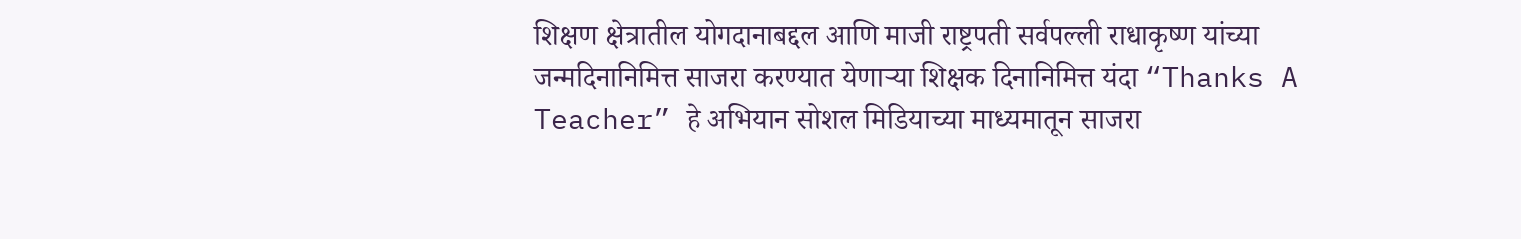शिक्षण क्षेत्रातील योगदानाबद्दल आणि माजी राष्ट्रपती सर्वपल्ली राधाकृष्ण यांच्या जन्मदिनानिमित्त साजरा करण्यात येणाऱ्या शिक्षक दिनानिमित्त यंदा “Thanks A Teacher” हे अभियान सोशल मिडियाच्या माध्यमातून साजरा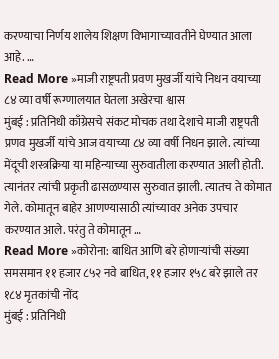करण्याचा निर्णय शालेय शिक्षण विभागाच्यावतीने घेण्यात आला आहे. …
Read More »माजी राष्ट्रपती प्रवण मुखर्जी यांचे निधन वयाच्या ८४ व्या वर्षी रूग्णालयात घेतला अखेरचा श्वास
मुंबई : प्रतिनिधी काँग्रेसचे संकट मोचक तथा देशाचे माजी राष्ट्रपती प्रणव मुखर्जी यांचे आज वयाच्या ८४ व्या वर्षी निधन झाले. त्यांच्या मेंदूची शस्त्रक्रिया या महिन्याच्या सुरुवातीला करण्यात आली होती. त्यानंतर त्यांची प्रकृती ढासळण्यास सुरुवात झाली. त्यातच ते कोमात गेले. कोमातून बाहेर आणण्यासाठी त्यांच्यावर अनेक उपचार करण्यात आले. परंतु ते कोमातून …
Read More »कोरोना: बाधित आणि बरे होणाऱ्यांची संख्या समसमान ११ हजार ८५२ नवे बाधित, ११ हजार १५८ बरे झाले तर १८४ मृतकांची नोंद
मुंबई : प्रतिनिधी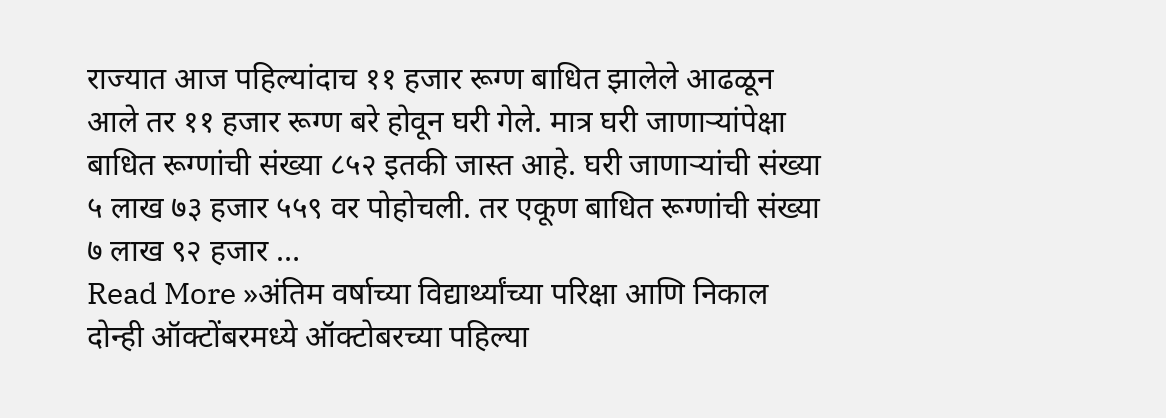राज्यात आज पहिल्यांदाच ११ हजार रूग्ण बाधित झालेले आढळून आले तर ११ हजार रूग्ण बरे होवून घरी गेले. मात्र घरी जाणाऱ्यांपेक्षा बाधित रूग्णांची संख्या ८५२ इतकी जास्त आहे. घरी जाणाऱ्यांची संख्या ५ लाख ७३ हजार ५५९ वर पोहोचली. तर एकूण बाधित रूग्णांची संख्या ७ लाख ९२ हजार …
Read More »अंतिम वर्षाच्या विद्यार्थ्यांच्या परिक्षा आणि निकाल दोन्ही ऑक्टोंबरमध्ये ऑक्टोबरच्या पहिल्या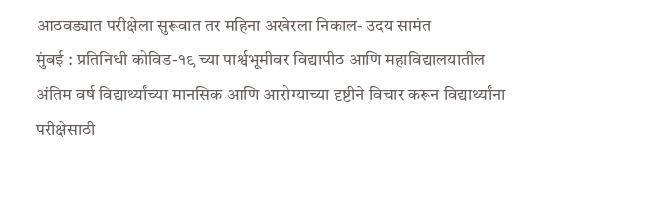आठवड्यात परीक्षेला सुरूवात तर महिना अखेरला निकाल- उदय सामंत
मुंबई : प्रतिनिधी कोविड-१९ च्या पार्श्वभूमीवर विद्यापीठ आणि महाविद्यालयातील अंतिम वर्ष विद्यार्थ्यांच्या मानसिक आणि आरोग्याच्या दृष्टीने विचार करून विद्यार्थ्यांना परीक्षेसाठी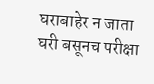घराबाहेर न जाता घरी बसूनच परीक्षा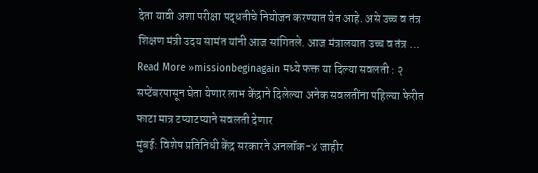देता यावी अशा परीक्षा पद्धतीचे नियोजन करण्यात येत आहे. असे उच्च व तंत्र शिक्षण मंत्री उदय सामंत यांनी आज सांगितले. आज मंत्रालयात उच्च व तंत्र …
Read More »missionbeginagain मध्ये फक्त या दिल्या सवलती : २ सप्टेंबरपासून घेता येणार लाभ केंद्राने दिलेल्या अनेक सवलतींना पहिल्या फेरीत फाटा मात्र टप्याटप्याने सवलती देणार
मुंबई: विशेष प्रतिनिधी केंद्र सरकारने अनलॉक-४ जाहीर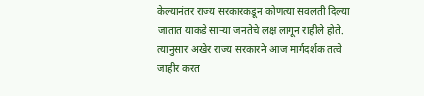केल्यानंतर राज्य सरकारकडून कोणत्या सवलती दिल्या जातात याकडे साऱ्या जनतेचे लक्ष लागून राहीले होते. त्यानुसार अखेर राज्य सरकारने आज मार्गदर्शक तत्वे जाहीर करत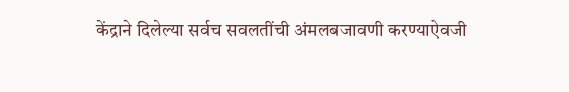केंद्राने दिलेल्या सर्वच सवलतींची अंमलबजावणी करण्याऐवजी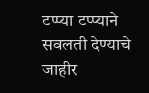टप्प्या टप्प्याने सवलती देण्याचे जाहीर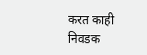करत काही निवडक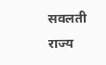सवलती राज्य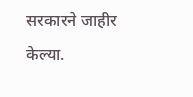सरकारने जाहीर केल्या.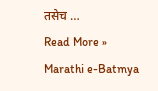तसेच …
Read More »
Marathi e-Batmya